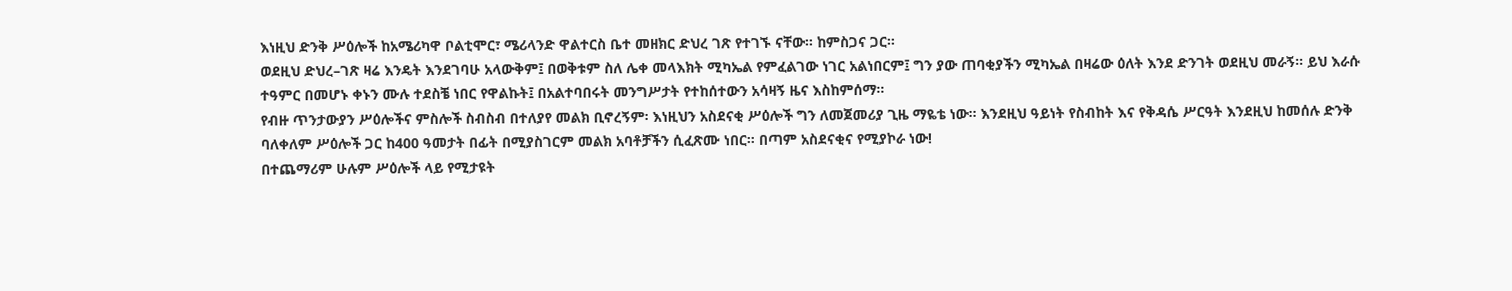እነዚህ ድንቅ ሥዕሎች ከአሜሪካዋ ቦልቲሞር፣ ሜሪላንድ ዋልተርስ ቤተ መዘክር ድህረ ገጽ የተገኙ ናቸው። ከምስጋና ጋር።
ወደዚህ ድህረ–ገጽ ዛሬ እንዴት እንደገባሁ አላውቅም፤ በወቅቱም ስለ ሌቀ መላእክት ሚካኤል የምፈልገው ነገር አልነበርም፤ ግን ያው ጠባቂያችን ሚካኤል በዛሬው ዕለት እንደ ድንገት ወደዚህ መራኝ። ይህ እራሱ ተዓምር በመሆኑ ቀኑን ሙሉ ተደስቼ ነበር የዋልኩት፤ በአልተባበሩት መንግሥታት የተከሰተውን አሳዛኝ ዜና እስከምሰማ።
የብዙ ጥንታውያን ሥዕሎችና ምስሎች ስብስብ በተለያየ መልክ ቢኖረኝም፡ እነዚህን አስደናቂ ሥዕሎች ግን ለመጀመሪያ ጊዜ ማዬቴ ነው። እንደዚህ ዓይነት የስብከት እና የቅዳሴ ሥርዓት እንደዚህ ከመሰሉ ድንቅ ባለቀለም ሥዕሎች ጋር ከ400 ዓመታት በፊት በሚያስገርም መልክ አባቶቻችን ሲፈጽሙ ነበር። በጣም አስደናቂና የሚያኮራ ነው!
በተጨማሪም ሁሉም ሥዕሎች ላይ የሚታዩት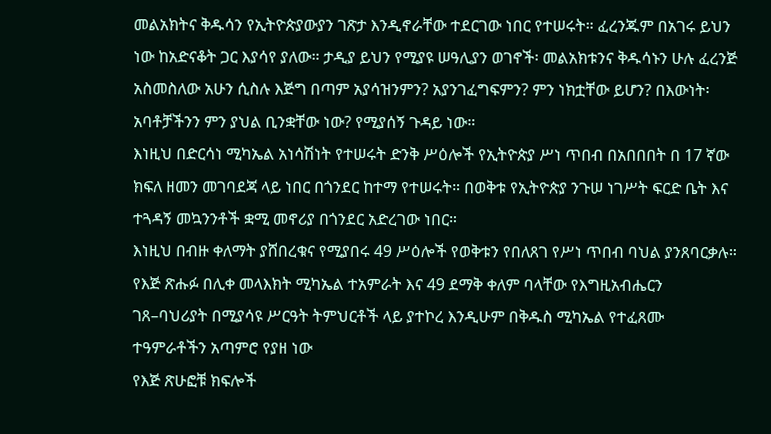መልአክትና ቅዱሳን የኢትዮጵያውያን ገጽታ እንዲኖራቸው ተደርገው ነበር የተሠሩት። ፈረንጁም በአገሩ ይህን ነው ከአድናቆት ጋር እያሳየ ያለው። ታዲያ ይህን የሚያዩ ሠዓሊያን ወገኖች፡ መልአክቱንና ቅዱሳኑን ሁሉ ፈረንጅ አስመስለው አሁን ሲስሉ እጅግ በጣም አያሳዝንምን? አያንገፈግፍምን? ምን ነክቷቸው ይሆን? በእውነት፡ አባቶቻችንን ምን ያህል ቢንቋቸው ነው? የሚያሰኝ ጉዳይ ነው።
እነዚህ በድርሳነ ሚካኤል አነሳሽነት የተሠሩት ድንቅ ሥዕሎች የኢትዮጵያ ሥነ ጥበብ በአበበበት በ 17 ኛው ክፍለ ዘመን መገባደጃ ላይ ነበር በጎንደር ከተማ የተሠሩት። በወቅቱ የኢትዮጵያ ንጉሠ ነገሥት ፍርድ ቤት እና ተጓዳኝ መኳንንቶች ቋሚ መኖሪያ በጎንደር አድረገው ነበር።
እነዚህ በብዙ ቀለማት ያሸበረቁና የሚያበሩ 49 ሥዕሎች የወቅቱን የበለጸገ የሥነ ጥበብ ባህል ያንጸባርቃሉ። የእጅ ጽሑፉ በሊቀ መላእክት ሚካኤል ተአምራት እና 49 ደማቅ ቀለም ባላቸው የእግዚአብሔርን ገጸ–ባህሪያት በሚያሳዩ ሥርዓት ትምህርቶች ላይ ያተኮረ እንዲሁም በቅዱስ ሚካኤል የተፈጸሙ ተዓምራቶችን አጣምሮ የያዘ ነው
የእጅ ጽሁፎቹ ክፍሎች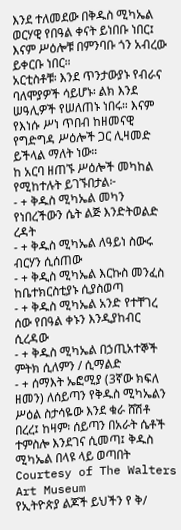እንደ ተለመደው በቅዱስ ሚካኤል ወርሃዊ የበዓል ቀናት ይነበቡ ነበር፤ እናም ሥዕሎቹ በምንባቡ ጎን አብረው ይቀርቡ ነበር።
አርቲስቶቹ፡ እንደ ጥንታውያኑ የብራና ባለሞያዎች ሳይሆኑ፡ ልክ እንደ ሠዓሊዎች የሠለጠኑ ነበሩ። እናም የእነሱ ሥነ ጥበብ ከዘመናዊ የግድግዳ ሥዕሎች ጋር ሊዛመድ ይችላል ማለት ነው።
ከ አርባ ዘጠኙ ሥዕሎች መካከል የሚከተሉት ይገኙበታል፦
- + ቅዱስ ሚካኤል መካን የነበረችውን ሴት ልጅ እንድትወልድ ረዳት
- + ቅዱስ ሚካኤል ለዓይነ ስውሩ ብርሃን ሲሰጠው
- + ቅዲስ ሚካኤል እርኩስ መንፈስ ከቤተክርስቲያኑ ሲያስወጣ
- + ቅዱስ ሚካኤል አንድ የተቸገረ ሰው የበዓል ቀኑን እንዲያከብር ሲረዳው
- + ቅዱስ ሚካኤል በኃጢአተኞች ምትክ ሲለምን / ሲማልድ
- + ሰማእት ኤፎሚያ (3ኛው ክፍለ ዘመን) ለሰይጣን የቅዱስ ሚካኤልን ሥዕል ስታሳዬው እንደ ቁራ ሸሽቶ በረረ፤ ከዛም፡ ሰይጣን በአራት ሴቶች ተምስሎ እንደገና ሲመጣ፤ ቅዱስ ሚካኤል በላዩ ላይ ወጣበት
Courtesy of The Walters Art Museum
የኢትዮጵያ ልጆች ይህችን የ ቅ/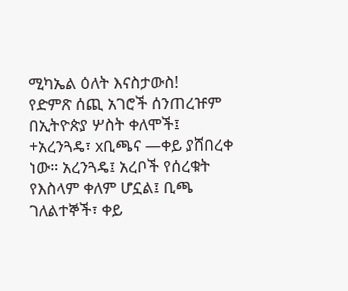ሚካኤል ዕለት እናስታውስ!
የድምጽ ሰጪ አገሮች ሰንጠረዡም በኢትዮጵያ ሦስት ቀለሞች፤ +አረንጓዴ፣ xቢጫና —ቀይ ያሸበረቀ ነው። አረንጓዴ፤ አረቦች የሰረቁት የእስላም ቀለም ሆኗል፤ ቢጫ ገለልተኞች፣ ቀይ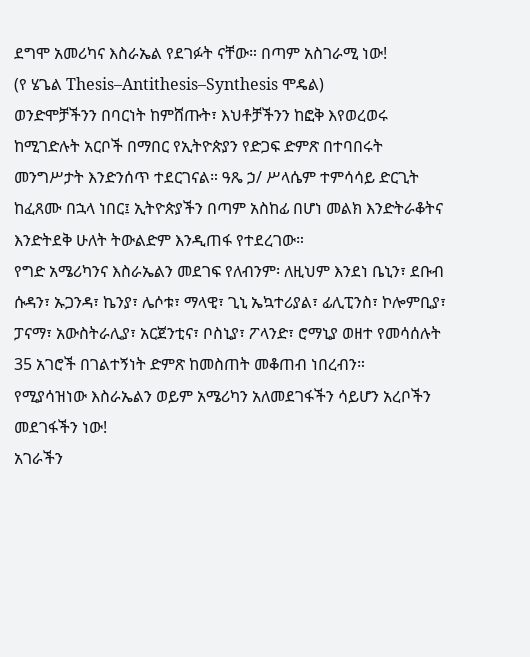ደግሞ አመሪካና እስራኤል የደገፉት ናቸው። በጣም አስገራሚ ነው!
(የ ሄጌል Thesis–Antithesis–Synthesis ሞዴል)
ወንድሞቻችንን በባርነት ከምሸጡት፣ እህቶቻችንን ከፎቅ እየወረወሩ ከሚገድሉት አርቦች በማበር የኢትዮጵያን የድጋፍ ድምጽ በተባበሩት መንግሥታት እንድንሰጥ ተደርገናል። ዓጼ ኃ/ ሥላሴም ተምሳሳይ ድርጊት ከፈጸሙ በኋላ ነበር፤ ኢትዮጵያችን በጣም አስከፊ በሆነ መልክ እንድትራቆትና እንድትደቅ ሁለት ትውልድም እንዲጠፋ የተደረገው።
የግድ አሜሪካንና እስራኤልን መደገፍ የለብንም፡ ለዚህም እንደነ ቤኒን፣ ደቡብ ሱዳን፣ ኡጋንዳ፣ ኬንያ፣ ሌሶቱ፣ ማላዊ፣ ጊኒ ኤኳተሪያል፣ ፊሊፒንስ፣ ኮሎምቢያ፣ ፓናማ፣ አውስትራሊያ፣ አርጀንቲና፣ ቦስኒያ፣ ፖላንድ፣ ሮማኒያ ወዘተ የመሳሰሉት 35 አገሮች በገልተኝነት ድምጽ ከመስጠት መቆጠብ ነበረብን።
የሚያሳዝነው እስራኤልን ወይም አሜሪካን አለመደገፋችን ሳይሆን አረቦችን መደገፋችን ነው!
አገራችን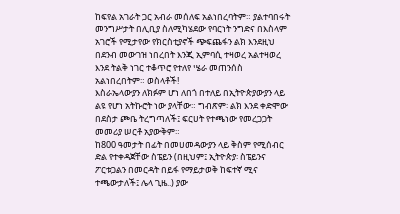ከፍየል አገራት ጋር አብራ መሰለፍ አልነበረባትም። ያልተባበሩት መንግሥታት በሊቢያ ስለሚካሄደው የባርነት ንግድና በእስላም አገሮች የሚታየው የክርስቲያኖች ጭፍጨፋን ልክ እንደዚህ በደንብ መውገዝ ነበረበት እንጂ ኢምባሲ ተዛወረ አልተዛወረ እንደ ትልቅ ነገር ተቆጥሮ የተለየ ሤራ መጠንሰስ አልነበረበትም። ወስላቶች!
እስራኤላውያን ለክፉም ሆነ ለበጎ በተለይ በኢትዮጵያውያን ላይ ልዩ የሆነ አትኩሮት ነው ያላቸው። ግብጽም፡ ልክ እንደ ቀድሞው በደስታ ጮቤ ትረግጣለች፤ ፍርሀት የተጫነው የመረጋጋት መመሪያ ሠርቶ አያውቅም።
ከ800 ዓመታት በፊት በመሀመዳውያን ላይ ቅስም የሚሰብር ድል የተቀዳጀቸው ስፔይን (በዚህም፤ ኢትዮጵያ፡ ስፔይንና ፖርቱጋልን በመርዳት በይፋ የማይታወቅ ከፍተኛ ሚና ተጫውታለች፤ ሌላ ጊዜ..) ያው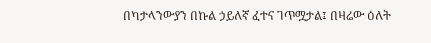በካታላንውያን በኩል ኃይለኛ ፈተና ገጥሟታል፤ በዛሬው ዕለት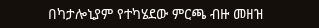በካታሎኒያም የተካሄደው ምርጫ ብዙ መዘዝ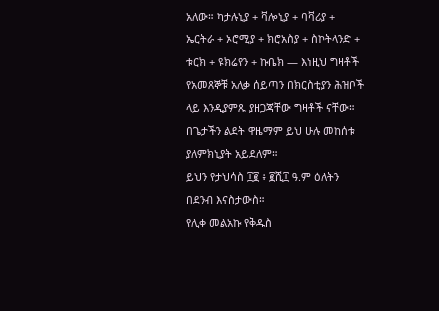አለው። ካታሉኒያ + ቫሎኒያ + ባቫሪያ + ኤርትራ + ኦሮሚያ + ክሮአስያ + ስኮትላንድ + ቱርክ + ዩክሬየን + ኩቤክ — እነዚህ ግዛቶች የአመጸኞቹ አለቃ ሰይጣን በክርስቲያን ሕዝቦች ላይ እንዲያምጹ ያዘጋጃቸው ግዛቶች ናቸው። በጌታችን ልደት ዋዜማም ይህ ሁሉ መከሰቱ ያለምክኒያት አይደለም።
ይህን የታህሳስ ፲፪ ፥ ፪ሺ፲ ዓ.ም ዕለትን በደንብ እናስታውስ።
የሊቀ መልአኩ የቅዱስ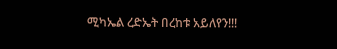ሚካኤል ረድኤት በረከቱ አይለየን!!!